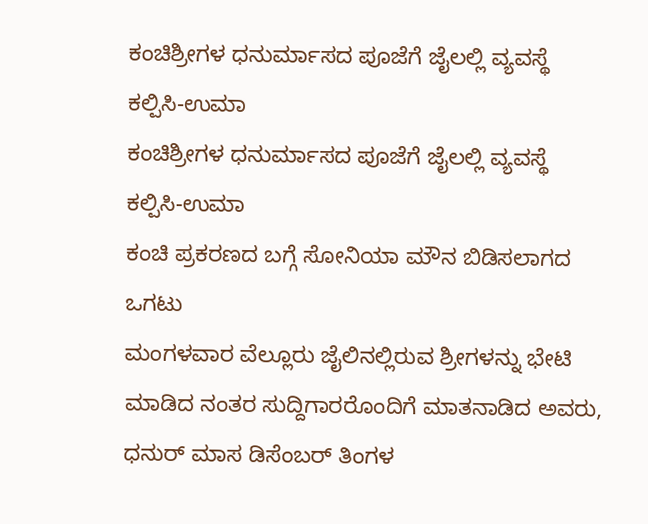ಕಂಚಿಶ್ರೀಗಳ ಧನುರ್ಮಾಸದ ಪೂಜೆಗೆ ಜೈಲಲ್ಲಿ ವ್ಯವಸ್ಥೆ ಕಲ್ಪಿಸಿ-ಉಮಾ
ಕಂಚಿಶ್ರೀಗಳ ಧನುರ್ಮಾಸದ ಪೂಜೆಗೆ ಜೈಲಲ್ಲಿ ವ್ಯವಸ್ಥೆ ಕಲ್ಪಿಸಿ-ಉಮಾ
ಕಂಚಿ ಪ್ರಕರಣದ ಬಗ್ಗೆ ಸೋನಿಯಾ ಮೌನ ಬಿಡಿಸಲಾಗದ ಒಗಟು
ಮಂಗಳವಾರ ವೆಲ್ಲೂರು ಜೈಲಿನಲ್ಲಿರುವ ಶ್ರೀಗಳನ್ನು ಭೇಟಿ ಮಾಡಿದ ನಂತರ ಸುದ್ದಿಗಾರರೊಂದಿಗೆ ಮಾತನಾಡಿದ ಅವರು, ಧನುರ್ ಮಾಸ ಡಿಸೆಂಬರ್ ತಿಂಗಳ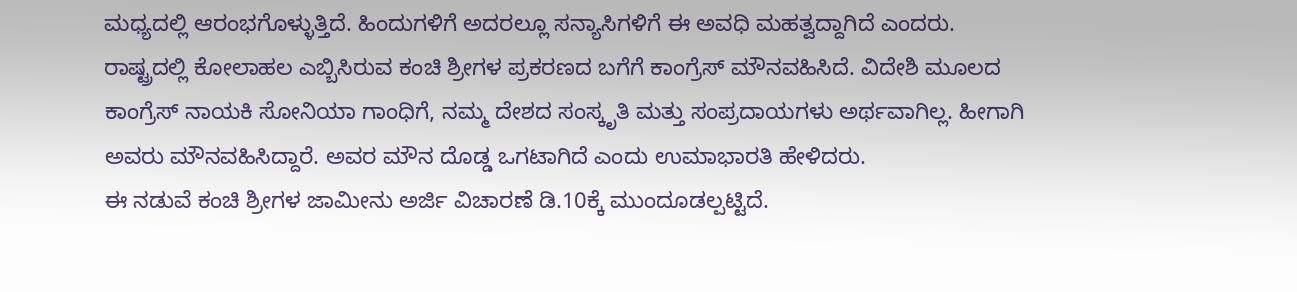ಮಧ್ಯದಲ್ಲಿ ಆರಂಭಗೊಳ್ಳುತ್ತಿದೆ. ಹಿಂದುಗಳಿಗೆ ಅದರಲ್ಲೂ ಸನ್ಯಾಸಿಗಳಿಗೆ ಈ ಅವಧಿ ಮಹತ್ವದ್ದಾಗಿದೆ ಎಂದರು.
ರಾಷ್ಟ್ರದಲ್ಲಿ ಕೋಲಾಹಲ ಎಬ್ಬಿಸಿರುವ ಕಂಚಿ ಶ್ರೀಗಳ ಪ್ರಕರಣದ ಬಗೆಗೆ ಕಾಂಗ್ರೆಸ್ ಮೌನವಹಿಸಿದೆ. ವಿದೇಶಿ ಮೂಲದ ಕಾಂಗ್ರೆಸ್ ನಾಯಕಿ ಸೋನಿಯಾ ಗಾಂಧಿಗೆ, ನಮ್ಮ ದೇಶದ ಸಂಸ್ಕೃತಿ ಮತ್ತು ಸಂಪ್ರದಾಯಗಳು ಅರ್ಥವಾಗಿಲ್ಲ. ಹೀಗಾಗಿ ಅವರು ಮೌನವಹಿಸಿದ್ದಾರೆ. ಅವರ ಮೌನ ದೊಡ್ಡ ಒಗಟಾಗಿದೆ ಎಂದು ಉಮಾಭಾರತಿ ಹೇಳಿದರು.
ಈ ನಡುವೆ ಕಂಚಿ ಶ್ರೀಗಳ ಜಾಮೀನು ಅರ್ಜಿ ವಿಚಾರಣೆ ಡಿ.10ಕ್ಕೆ ಮುಂದೂಡಲ್ಪಟ್ಟಿದೆ.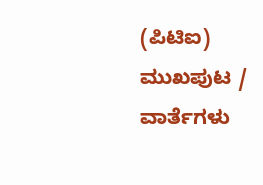(ಪಿಟಿಐ)
ಮುಖಪುಟ / ವಾರ್ತೆಗಳು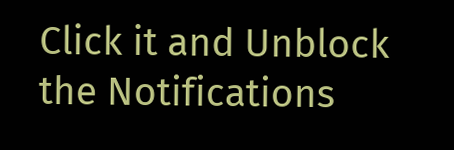Click it and Unblock the Notifications